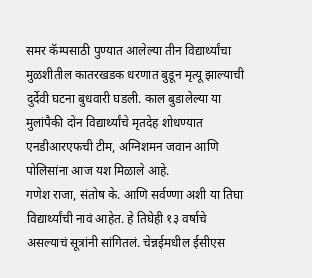समर कॅम्पसाठी पुण्यात आलेल्या तीन विद्यार्थ्यांचा मुळशीतील कातरखडक धरणात बुडून मृत्यू झाल्याची दुर्देवी घटना बुधवारी घडली. काल बुडालेल्या या मुलांपैकी दोन विद्यार्थ्यांचे मृतदेह शोधण्यात एनडीआरएफची टीम, अग्निशमन जवान आणि पोलिसांना आज यश मिळाले आहे.
गणेश राजा, संतोष के. आणि सर्वण्णा अशी या तिघा विद्यार्थ्यांची नावं आहेत. हे तिघेही १३ वर्षाचे असल्याचं सूत्रांनी सांगितलं. चेन्नईमधील ईसीएस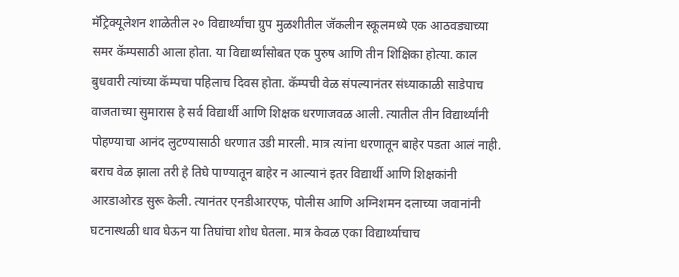मॅट्रिक्यूलेशन शाळेतील २० विद्यार्थ्यांचा ग्रुप मुळशीतील जॅकलीन स्कूलमध्ये एक आठवड्याच्या समर कॅम्पसाठी आला होता. या विद्यार्थ्यांसोबत एक पुरुष आणि तीन शिक्षिका होत्या. काल बुधवारी त्यांच्या कॅम्पचा पहिलाच दिवस होता. कॅम्पची वेळ संपल्यानंतर संध्याकाळी साडेपाच वाजताच्या सुमारास हे सर्व विद्यार्थी आणि शिक्षक धरणाजवळ आली. त्यातील तीन विद्यार्थ्यांनी पोहण्याचा आनंद लुटण्यासाठी धरणात उडी मारली. मात्र त्यांना धरणातून बाहेर पडता आलं नाही. बराच वेळ झाला तरी हे तिघे पाण्यातून बाहेर न आल्यानं इतर विद्यार्थी आणि शिक्षकांनी आरडाओरड सुरू केली. त्यानंतर एनडीआरएफ, पोलीस आणि अग्निशमन दलाच्या जवानांनी घटनास्थळी धाव घेऊन या तिघांचा शोध घेतला. मात्र केवळ एका विद्यार्थ्याचाच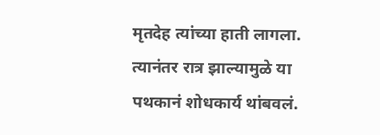मृतदेह त्यांच्या हाती लागला. त्यानंतर रात्र झाल्यामुळे या पथकानं शोधकार्य थांबवलं.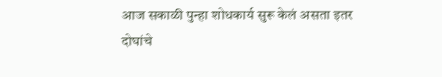आज सकाळी पुन्हा शोधकार्य सुरू केलं असता इतर दोघांचे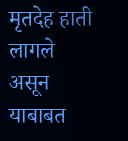मृतदेह हाती लागले असून याबाबत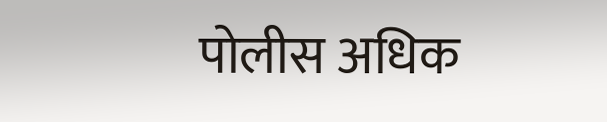पोलीस अधिक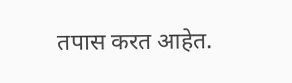तपास करत आहेत.